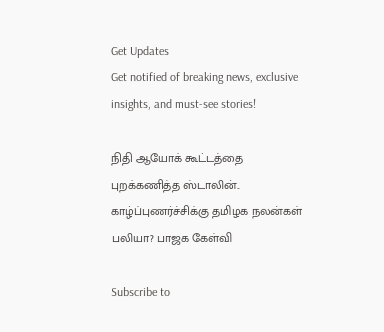Get Updates
Get notified of breaking news, exclusive insights, and must-see stories!

நிதி ஆயோக் கூட்டத்தை புறக்கணித்த ஸ்டாலின்.. காழ்ப்புணர்ச்சிக்கு தமிழக நலன்கள் பலியா? பாஜக கேள்வி

Subscribe to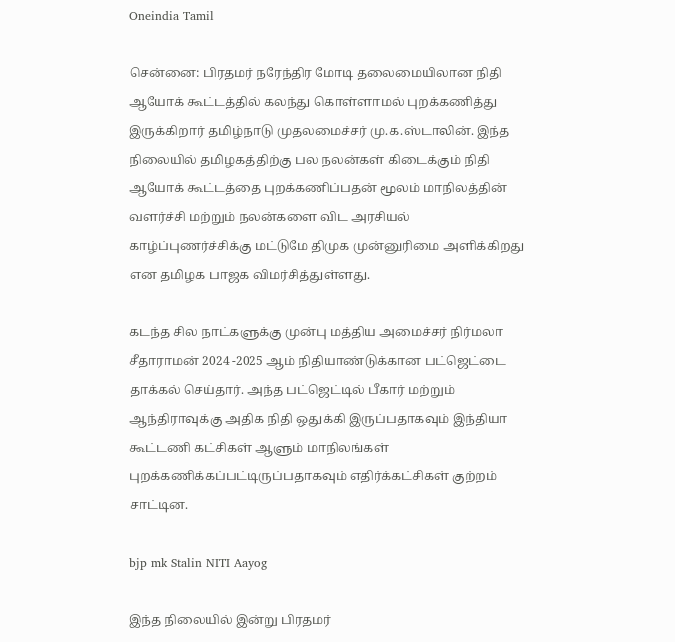Oneindia Tamil

சென்னை: பிரதமர் நரேந்திர மோடி தலைமையிலான நிதி ஆயோக் கூட்டத்தில் கலந்து கொள்ளாமல் புறக்கணித்து இருக்கிறார் தமிழ்நாடு முதலமைச்சர் மு.க.ஸ்டாலின். இந்த நிலையில் தமிழகத்திற்கு பல நலன்கள் கிடைக்கும் நிதி ஆயோக் கூட்டத்தை புறக்கணிப்பதன் மூலம் மாநிலத்தின் வளர்ச்சி மற்றும் நலன்களை விட அரசியல் காழ்ப்புணர்ச்சிக்கு மட்டுமே திமுக முன்னுரிமை அளிக்கிறது என தமிழக பாஜக விமர்சித்துள்ளது.

கடந்த சில நாட்களுக்கு முன்பு மத்திய அமைச்சர் நிர்மலா சீதாராமன் 2024 -2025 ஆம் நிதியாண்டுக்கான பட்ஜெட்டை தாக்கல் செய்தார். அந்த பட்ஜெட்டில் பீகார் மற்றும் ஆந்திராவுக்கு அதிக நிதி ஒதுக்கி இருப்பதாகவும் இந்தியா கூட்டணி கட்சிகள் ஆளும் மாநிலங்கள் புறக்கணிக்கப்பட்டிருப்பதாகவும் எதிர்க்கட்சிகள் குற்றம் சாட்டின.

bjp mk Stalin NITI Aayog

இந்த நிலையில் இன்று பிரதமர்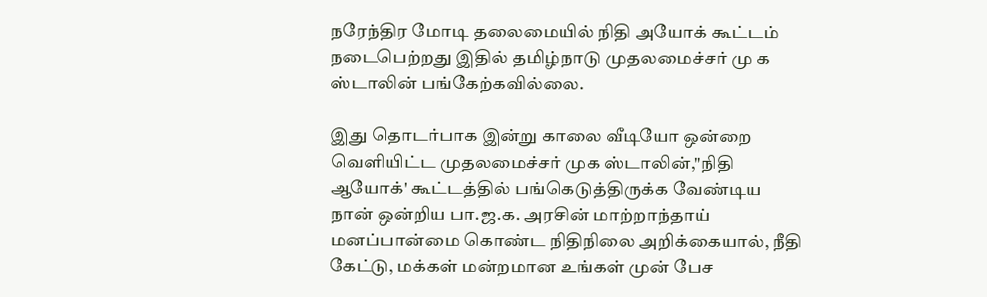நரேந்திர மோடி தலைமையில் நிதி அயோக் கூட்டம் நடைபெற்றது இதில் தமிழ்நாடு முதலமைச்சர் மு க ஸ்டாலின் பங்கேற்கவில்லை.

இது தொடர்பாக இன்று காலை வீடியோ ஒன்றை வெளியிட்ட முதலமைச்சர் முக ஸ்டாலின்,"நிதி ஆயோக்' கூட்டத்தில் பங்கெடுத்திருக்க வேண்டிய நான் ஒன்றிய பா.ஜ.க. அரசின் மாற்றாந்தாய் மனப்பான்மை கொண்ட நிதிநிலை அறிக்கையால், நீதி கேட்டு, மக்கள் மன்றமான உங்கள் முன் பேச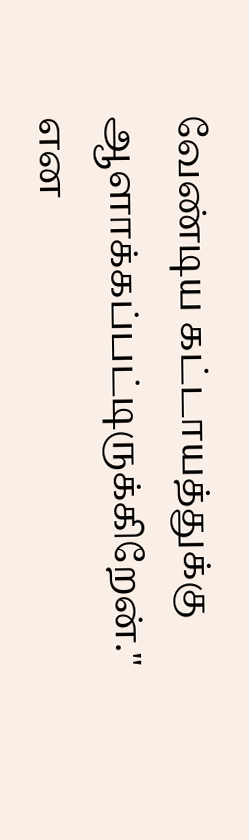வேண்டிய கட்டாயத்துக்கு ஆளாக்கப்பட்டிருக்கிறேன்." என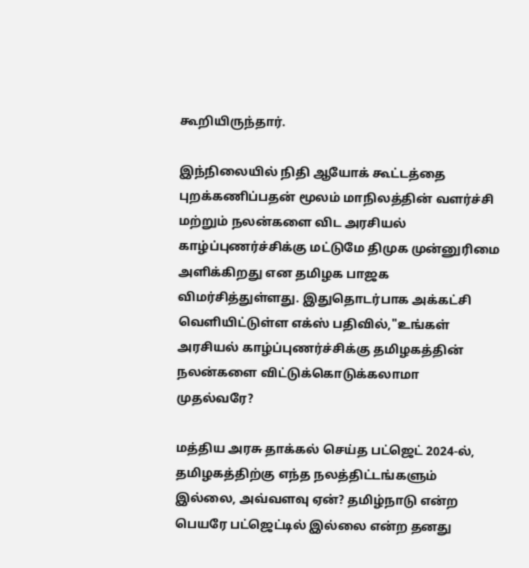கூறியிருந்தார்.

இந்நிலையில் நிதி ஆயோக் கூட்டத்தை புறக்கணிப்பதன் மூலம் மாநிலத்தின் வளர்ச்சி மற்றும் நலன்களை விட அரசியல் காழ்ப்புணர்ச்சிக்கு மட்டுமே திமுக முன்னுரிமை அளிக்கிறது என தமிழக பாஜக விமர்சித்துள்ளது. இதுதொடர்பாக அக்கட்சி வெளியிட்டுள்ள எக்ஸ் பதிவில்,"உங்கள் அரசியல் காழ்ப்புணர்ச்சிக்கு தமிழகத்தின் நலன்களை விட்டுக்கொடுக்கலாமா முதல்வரே?

மத்திய அரசு தாக்கல் செய்த பட்ஜெட் 2024-ல், தமிழகத்திற்கு எந்த நலத்திட்டங்களும் இல்லை, அவ்வளவு ஏன்? தமிழ்நாடு என்ற பெயரே பட்ஜெட்டில் இல்லை என்ற தனது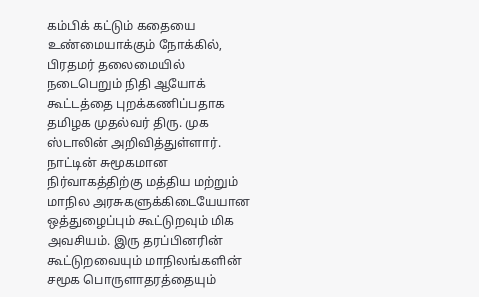கம்பிக் கட்டும் கதையை உண்மையாக்கும் நோக்கில், பிரதமர் தலைமையில் நடைபெறும் நிதி ஆயோக் கூட்டத்தை புறக்கணிப்பதாக தமிழக முதல்வர் திரு. முக ஸ்டாலின் அறிவித்துள்ளார். நாட்டின் சுமூகமான நிர்வாகத்திற்கு மத்திய மற்றும் மாநில அரசுகளுக்கிடையேயான ஒத்துழைப்பும் கூட்டுறவும் மிக அவசியம். இரு தரப்பினரின் கூட்டுறவையும் மாநிலங்களின் சமூக பொருளாதரத்தையும்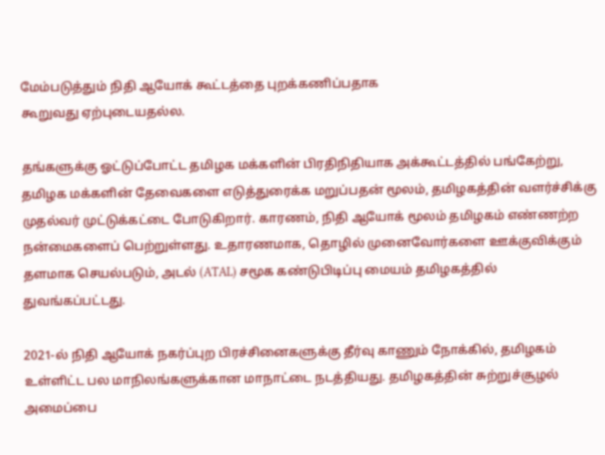மேம்படுத்தும் நிதி ஆயோக் கூட்டத்தை புறக்கணிப்பதாக
கூறுவது ஏற்புடையதல்ல.

தங்களுக்கு ஓட்டுப்போட்ட தமிழக மக்களின் பிரதிநிதியாக அக்கூட்டத்தில் பங்கேற்று, தமிழக மக்களின் தேவைகளை எடுத்துரைக்க மறுப்பதன் மூலம், தமிழகத்தின் வளர்ச்சிக்கு முதல்வர் முட்டுக்கட்டை போடுகிறார். காரணம், நிதி ஆயோக் மூலம் தமிழகம் எண்ணற்ற நன்மைகளைப் பெற்றுள்ளது. உதாரணமாக, தொழில் முனைவோர்களை ஊக்குவிக்கும் தளமாக செயல்படும், அடல் (ATAL) சமூக கண்டுபிடிப்பு மையம் தமிழகத்தில் துவங்கப்பட்டது.

2021-ல் நிதி ஆயோக் நகர்ப்புற பிரச்சினைகளுக்கு தீர்வு காணும் நோக்கில், தமிழகம் உள்ளிட்ட பல மாநிலங்களுக்கான மாநாட்டை நடத்தியது. தமிழகத்தின் சுற்றுச்சூழல் அமைப்பை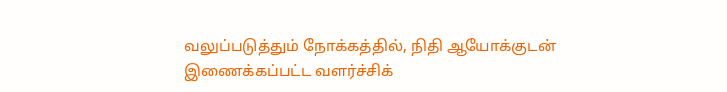வலுப்படுத்தும் நோக்கத்தில், நிதி ஆயோக்குடன் இணைக்கப்பட்ட வளர்ச்சிக்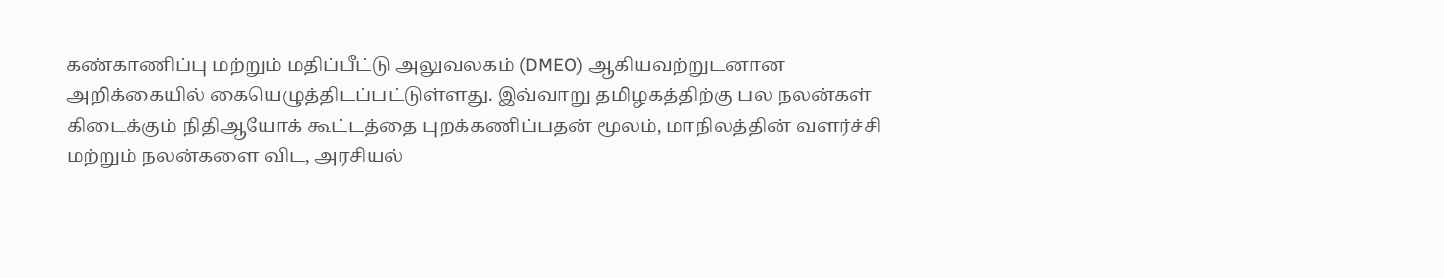கண்காணிப்பு மற்றும் மதிப்பீட்டு அலுவலகம் (DMEO) ஆகியவற்றுடனான அறிக்கையில் கையெழுத்திடப்பட்டுள்ளது. இவ்வாறு தமிழகத்திற்கு பல நலன்கள் கிடைக்கும் நிதிஆயோக் கூட்டத்தை புறக்கணிப்பதன் மூலம், மாநிலத்தின் வளர்ச்சி மற்றும் நலன்களை விட, அரசியல்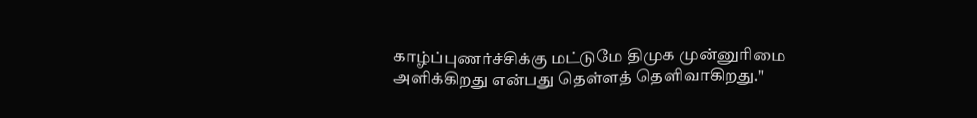காழ்ப்புணர்ச்சிக்கு மட்டுமே திமுக முன்னுரிமை அளிக்கிறது என்பது தெள்ளத் தெளிவாகிறது."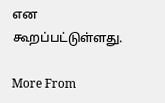என கூறப்பட்டுள்ளது.

More From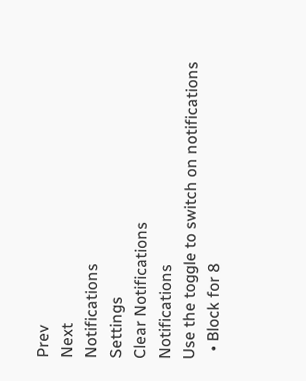Prev
Next
Notifications
Settings
Clear Notifications
Notifications
Use the toggle to switch on notifications
  • Block for 8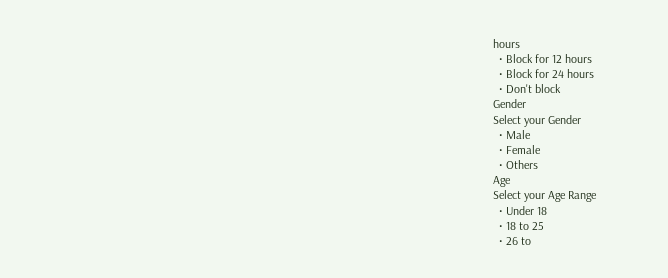hours
  • Block for 12 hours
  • Block for 24 hours
  • Don't block
Gender
Select your Gender
  • Male
  • Female
  • Others
Age
Select your Age Range
  • Under 18
  • 18 to 25
  • 26 to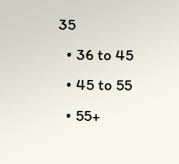35
  • 36 to 45
  • 45 to 55
  • 55+